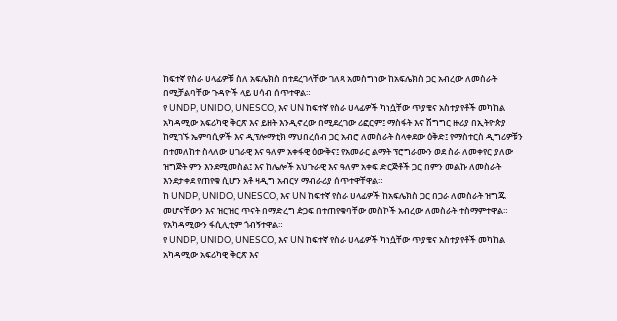ከፍተኛ የስራ ሀላፊዎቹ ስለ አፍሌክስ በተደረገላቸው ገለጻ አመስግነው ከአፍሌክስ ጋር አብረው ለመስራት በሚቻልባቸው ጉዳዮች ላይ ሀሳብ ሰጥተዋል።
የ UNDP, UNIDO, UNESCO, እና UN ከፍተኛ የስራ ሀላፊዎች ካነሷቸው ጥያቄና አስተያየቶች መካከል አካዳሚው አፍሪካዊ ቅርጽ እና ይዘት እንዲኖረው በሚደረገው ሪፎርም፤ ማስፋት እና ሽግግር ዙሪያ በኢትዮጵያ ከሚገኙ ኤምባሲዎች እና ዲፕሎማቲክ ማህበረሰብ ጋር አብሮ ለመስራት ስላቀደው ዕቅድ፤ የማስተርስ ዲግሪዎቹን በተመለከተ ስላለው ሀገራዊ እና ዓለም አቀፋዊ ዕውቅና፤ የአመራር ልማት ፕሮግራሙን ወደ ስራ ለመቀየር ያለው ዝግጅት ምን እንደሚመስል፤ እና ከሌሎች አህጉራዊ እና ዓለም አቀፍ ድርጅቶች ጋር በምን መልኩ ለመስራት እንደታቀደ የጠየቁ ሲሆን አቶ ዛዲግ አብርሃ ማብራሪያ ሰጥተዋቸዋል።
ከ UNDP, UNIDO, UNESCO, እና UN ከፍተኛ የስራ ሀላፊዎች ከአፍሌክስ ጋር በጋራ ለመስራት ዝግጁ መሆናቸውን እና ዝርዝር ጥናት በማድረግ ዽጋፍ በተጠየቁባቸው መስኮች አብረው ለመስራት ተስማምተዋል። የአካዳሚውን ፋሲሊቲም ጎብኝተዋል።
የ UNDP, UNIDO, UNESCO, እና UN ከፍተኛ የስራ ሀላፊዎች ካነሷቸው ጥያቄና አስተያየቶች መካከል አካዳሚው አፍሪካዊ ቅርጽ እና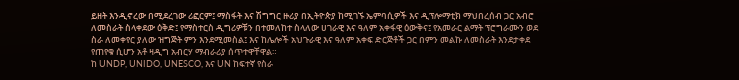ይዘት እንዲኖረው በሚደረገው ሪፎርም፤ ማስፋት እና ሽግግር ዙሪያ በኢትዮጵያ ከሚገኙ ኤምባሲዎች እና ዲፕሎማቲክ ማህበረሰብ ጋር አብሮ ለመስራት ስላቀደው ዕቅድ፤ የማስተርስ ዲግሪዎቹን በተመለከተ ስላለው ሀገራዊ እና ዓለም አቀፋዊ ዕውቅና፤ የአመራር ልማት ፕሮግራሙን ወደ ስራ ለመቀየር ያለው ዝግጅት ምን እንደሚመስል፤ እና ከሌሎች አህጉራዊ እና ዓለም አቀፍ ድርጅቶች ጋር በምን መልኩ ለመስራት እንደታቀደ የጠየቁ ሲሆን አቶ ዛዲግ አብርሃ ማብራሪያ ሰጥተዋቸዋል።
ከ UNDP, UNIDO, UNESCO, እና UN ከፍተኛ የስራ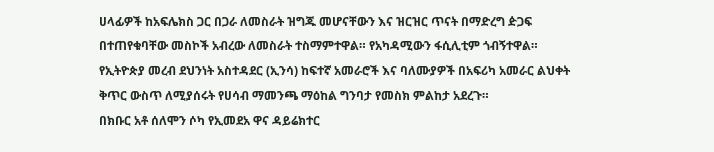ሀላፊዎች ከአፍሌክስ ጋር በጋራ ለመስራት ዝግጁ መሆናቸውን እና ዝርዝር ጥናት በማድረግ ዽጋፍ በተጠየቁባቸው መስኮች አብረው ለመስራት ተስማምተዋል። የአካዳሚውን ፋሲሊቲም ጎብኝተዋል።
የኢትዮጵያ መረብ ደህንነት አስተዳደር (ኢንሳ) ከፍተኛ አመራሮች እና ባለሙያዎች በአፍሪካ አመራር ልህቀት ቅጥር ውስጥ ለሚያሰሩት የሀሳብ ማመንጫ ማዕከል ግንባታ የመስክ ምልከታ አደረጉ።
በክቡር አቶ ሰለሞን ሶካ የኢመደአ ዋና ዳይሬክተር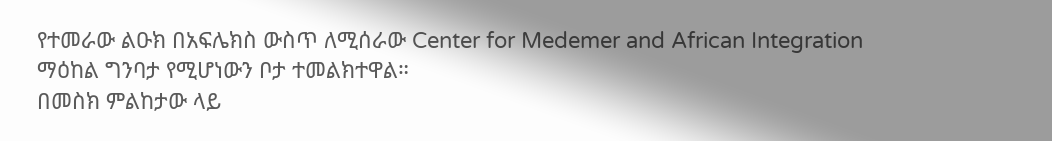የተመራው ልዑክ በአፍሌክስ ውስጥ ለሚሰራው Center for Medemer and African Integration ማዕከል ግንባታ የሚሆነውን ቦታ ተመልክተዋል።
በመስክ ምልከታው ላይ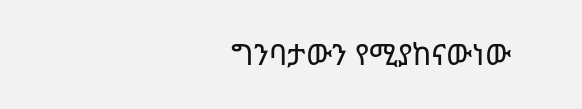ግንባታውን የሚያከናውነው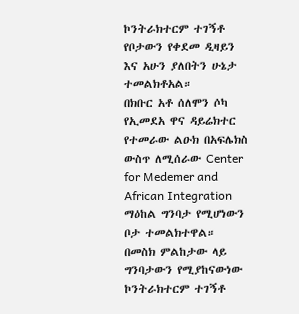ኮንትራክተርም ተገኝቶ የቦታውን የቀደመ ዲዛይን እና አሁን ያለበትን ሁኔታ ተመልክቶአል።
በክቡር አቶ ሰለሞን ሶካ የኢመደአ ዋና ዳይሬክተር የተመራው ልዑክ በአፍሌክስ ውስጥ ለሚሰራው Center for Medemer and African Integration ማዕከል ግንባታ የሚሆነውን ቦታ ተመልክተዋል።
በመስክ ምልከታው ላይ ግንባታውን የሚያከናውነው ኮንትራክተርም ተገኝቶ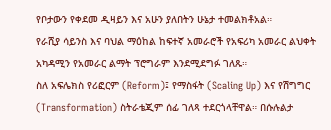የቦታውን የቀደመ ዲዛይን እና አሁን ያለበትን ሁኔታ ተመልክቶአል።
የራሺያ ሳይንስ እና ባህል ማዕከል ከፍተኛ አመራሮች የአፍሪካ አመራር ልህቀት አካዳሚን የአመራር ልማት ፕሮግራም እንደሚደግፉ ገለጹ።
ስለ አፍሌክስ የሪፎርም (Reform)፤ የማስፋት (Scaling Up) እና የሽግግር (Transformation) ስትራቴጂም ሰፊ ገለጻ ተደርጎላቸዋል። በሱሉልታ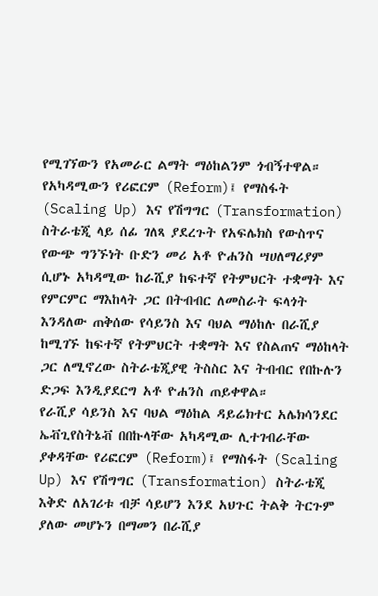የሚገኘውን የአመራር ልማት ማዕከልንም ጎብኝተዋል።
የአካዳሚውን የሪፎርም (Reform)፤ የማስፋት (Scaling Up) እና የሽግግር (Transformation) ስትራቴጂ ላይ ሰፊ ገለጻ ያደረጉት የአፍሌክስ የውስጥና የውጭ ግንኙነት ቡድን መሪ አቶ ዮሐንስ ሣሀለማሪያም ሲሆኑ አካዳሚው ከራሺያ ከፍተኛ የትምህርት ተቋማት እና የምርምር ማእከላት ጋር በትብብር ለመስራት ፍላጎት እንዳለው ጠቅሰው የሳይንስ እና ባህል ማዕከሉ በራሺያ ከሚገኙ ከፍተኛ የትምህርት ተቋማት እና የስልጠና ማዕከላት ጋር ለሚኖረው ስትራቴጂያዊ ትስስር እና ትብብር የበኩሉን ድጋፍ እንዲያደርግ አቶ ዮሐንስ ጠይቀዋል።
የራሺያ ሳይንስ እና ባህል ማዕከል ዳይሬክተር አሌክሳንደር ኤቭጊየስትኔቭ በበኩላቸው አካዳሚው ሊተገብራቸው ያቀዳቸው የሪፎርም (Reform)፤ የማስፋት (Scaling Up) እና የሽግግር (Transformation) ስትራቴጂ እቅድ ለአገሪቱ ብቻ ሳይሆን እንደ አህጉር ትልቅ ትርጉም ያለው መሆኑን በማመን በራሺያ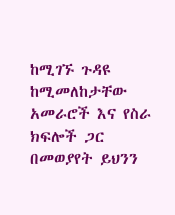ከሚገኙ ጉዳዩ ከሚመለከታቸው አመራሮች እና የስራ ክፍሎች ጋር በመወያየት ይህንን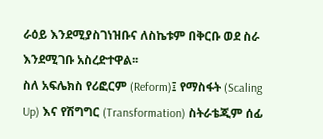ራዕይ እንደሚያስገነዝቡና ለስኬቱም በቅርቡ ወደ ስራ እንደሚገቡ አስረድተዋል፡፡
ስለ አፍሌክስ የሪፎርም (Reform)፤ የማስፋት (Scaling Up) እና የሽግግር (Transformation) ስትራቴጂም ሰፊ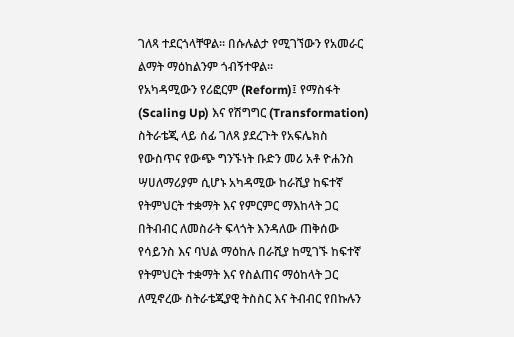ገለጻ ተደርጎላቸዋል። በሱሉልታ የሚገኘውን የአመራር ልማት ማዕከልንም ጎብኝተዋል።
የአካዳሚውን የሪፎርም (Reform)፤ የማስፋት (Scaling Up) እና የሽግግር (Transformation) ስትራቴጂ ላይ ሰፊ ገለጻ ያደረጉት የአፍሌክስ የውስጥና የውጭ ግንኙነት ቡድን መሪ አቶ ዮሐንስ ሣሀለማሪያም ሲሆኑ አካዳሚው ከራሺያ ከፍተኛ የትምህርት ተቋማት እና የምርምር ማእከላት ጋር በትብብር ለመስራት ፍላጎት እንዳለው ጠቅሰው የሳይንስ እና ባህል ማዕከሉ በራሺያ ከሚገኙ ከፍተኛ የትምህርት ተቋማት እና የስልጠና ማዕከላት ጋር ለሚኖረው ስትራቴጂያዊ ትስስር እና ትብብር የበኩሉን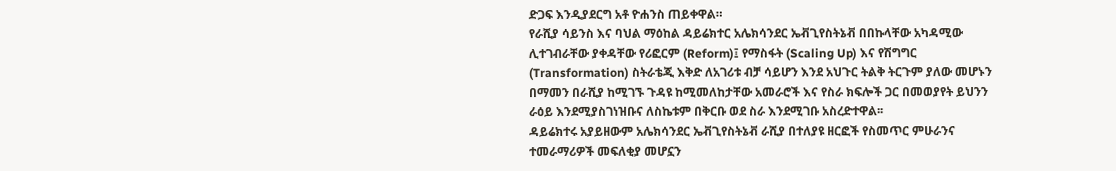ድጋፍ እንዲያደርግ አቶ ዮሐንስ ጠይቀዋል።
የራሺያ ሳይንስ እና ባህል ማዕከል ዳይሬክተር አሌክሳንደር ኤቭጊየስትኔቭ በበኩላቸው አካዳሚው ሊተገብራቸው ያቀዳቸው የሪፎርም (Reform)፤ የማስፋት (Scaling Up) እና የሽግግር (Transformation) ስትራቴጂ እቅድ ለአገሪቱ ብቻ ሳይሆን እንደ አህጉር ትልቅ ትርጉም ያለው መሆኑን በማመን በራሺያ ከሚገኙ ጉዳዩ ከሚመለከታቸው አመራሮች እና የስራ ክፍሎች ጋር በመወያየት ይህንን ራዕይ እንደሚያስገነዝቡና ለስኬቱም በቅርቡ ወደ ስራ እንደሚገቡ አስረድተዋል፡፡
ዳይሬክተሩ አያይዘውም አሌክሳንደር ኤቭጊየስትኔቭ ራሺያ በተለያዩ ዘርፎች የስመጥር ምሁራንና ተመራማሪዎች መፍለቂያ መሆኗን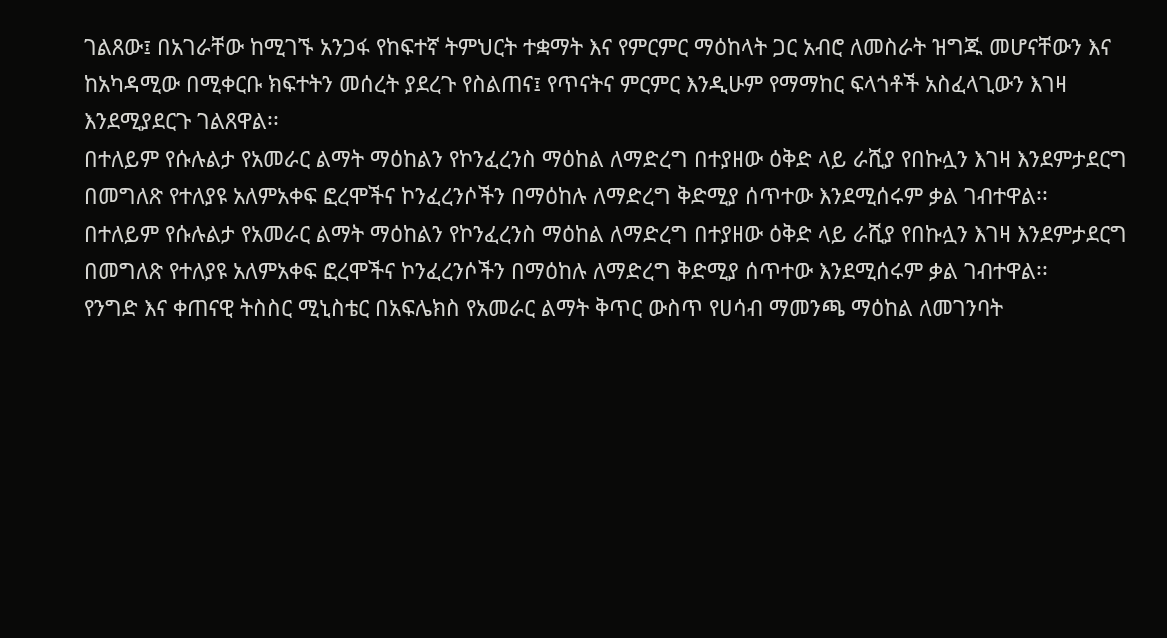ገልጸው፤ በአገራቸው ከሚገኙ አንጋፋ የከፍተኛ ትምህርት ተቋማት እና የምርምር ማዕከላት ጋር አብሮ ለመስራት ዝግጁ መሆናቸውን እና ከአካዳሚው በሚቀርቡ ክፍተትን መሰረት ያደረጉ የስልጠና፤ የጥናትና ምርምር እንዲሁም የማማከር ፍላጎቶች አስፈላጊውን እገዛ እንደሚያደርጉ ገልጸዋል፡፡
በተለይም የሱሉልታ የአመራር ልማት ማዕከልን የኮንፈረንስ ማዕከል ለማድረግ በተያዘው ዕቅድ ላይ ራሺያ የበኩሏን እገዛ እንደምታደርግ በመግለጽ የተለያዩ አለምአቀፍ ፎረሞችና ኮንፈረንሶችን በማዕከሉ ለማድረግ ቅድሚያ ሰጥተው እንደሚሰሩም ቃል ገብተዋል፡፡
በተለይም የሱሉልታ የአመራር ልማት ማዕከልን የኮንፈረንስ ማዕከል ለማድረግ በተያዘው ዕቅድ ላይ ራሺያ የበኩሏን እገዛ እንደምታደርግ በመግለጽ የተለያዩ አለምአቀፍ ፎረሞችና ኮንፈረንሶችን በማዕከሉ ለማድረግ ቅድሚያ ሰጥተው እንደሚሰሩም ቃል ገብተዋል፡፡
የንግድ እና ቀጠናዊ ትስስር ሚኒስቴር በአፍሌክስ የአመራር ልማት ቅጥር ውስጥ የሀሳብ ማመንጫ ማዕከል ለመገንባት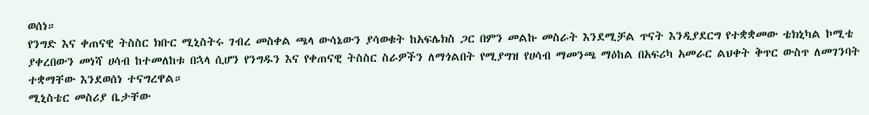ወሰነ።
የንግድ እና ቀጠናዊ ትስስር ክቡር ሚኒስትሩ ገብረ መስቀል ጫላ ውሳኔውን ያሳወቁት ከአፍሌክስ ጋር በምን መልኩ መስራት እንደሚቻል ጥናት እንዲያደርግ የተቋቋመው ቴክኒካል ኮሚቴ ያቀረበውን መነሻ ሀሳብ ከተመለከቱ በኋላ ሲሆን የንግዱን እና የቀጠናዊ ትስስር ስራዎችን ለማጎልበት የሚያግዝ የሀሳብ ማመንጫ ማዕከል በአፍሪካ አመራር ልህቀት ቅጥር ውስጥ ለመገንባት ተቋማቸው እንደወሰነ ተናግረዋል።
ሚኒስቴር መስሪያ ቤታቸው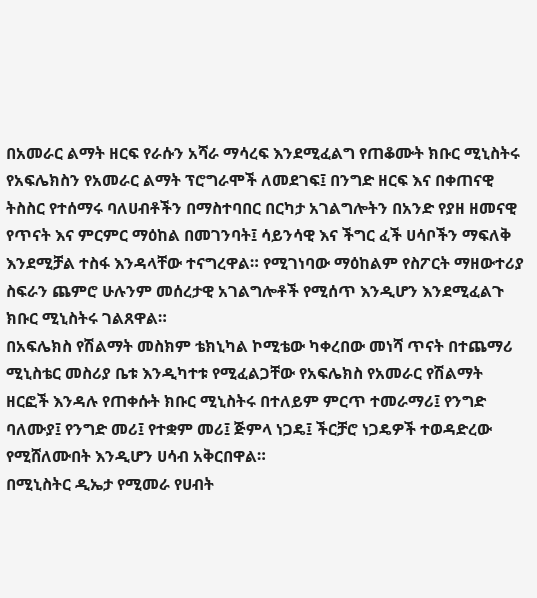በአመራር ልማት ዘርፍ የራሱን አሻራ ማሳረፍ እንደሚፈልግ የጠቆሙት ክቡር ሚኒስትሩ የአፍሌክስን የአመራር ልማት ፕሮግራሞች ለመደገፍ፤ በንግድ ዘርፍ እና በቀጠናዊ ትስስር የተሰማሩ ባለሀብቶችን በማስተባበር በርካታ አገልግሎትን በአንድ የያዘ ዘመናዊ የጥናት እና ምርምር ማዕከል በመገንባት፤ ሳይንሳዊ እና ችግር ፈች ሀሳቦችን ማፍለቅ እንደሚቻል ተስፋ እንዳላቸው ተናግረዋል። የሚገነባው ማዕከልም የስፖርት ማዘውተሪያ ስፍራን ጨምሮ ሁሉንም መሰረታዊ አገልግሎቶች የሚሰጥ እንዲሆን እንደሚፈልጉ ክቡር ሚኒስትሩ ገልጸዋል።
በአፍሌክስ የሽልማት መስክም ቴክኒካል ኮሚቴው ካቀረበው መነሻ ጥናት በተጨማሪ ሚኒስቴር መስሪያ ቤቱ እንዲካተቱ የሚፈልጋቸው የአፍሌክስ የአመራር የሽልማት ዘርፎች እንዳሉ የጠቀሱት ክቡር ሚኒስትሩ በተለይም ምርጥ ተመራማሪ፤ የንግድ ባለሙያ፤ የንግድ መሪ፤ የተቋም መሪ፤ ጅምላ ነጋዴ፤ ችርቻሮ ነጋዴዎች ተወዳድረው የሚሸለሙበት እንዲሆን ሀሳብ አቅርበዋል።
በሚኒስትር ዲኤታ የሚመራ የሀብት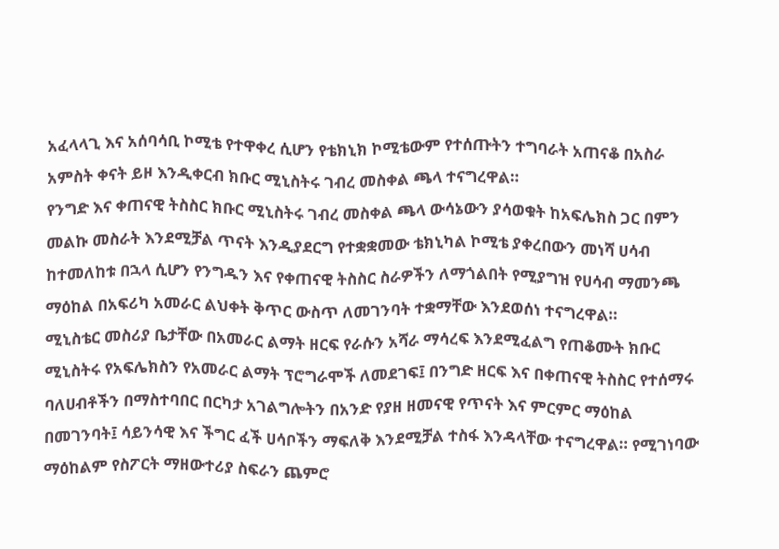አፈላላጊ እና አሰባሳቢ ኮሚቴ የተዋቀረ ሲሆን የቴክኒክ ኮሚቴውም የተሰጡትን ተግባራት አጠናቆ በአስራ አምስት ቀናት ይዞ እንዲቀርብ ክቡር ሚኒስትሩ ገብረ መስቀል ጫላ ተናግረዋል።
የንግድ እና ቀጠናዊ ትስስር ክቡር ሚኒስትሩ ገብረ መስቀል ጫላ ውሳኔውን ያሳወቁት ከአፍሌክስ ጋር በምን መልኩ መስራት እንደሚቻል ጥናት እንዲያደርግ የተቋቋመው ቴክኒካል ኮሚቴ ያቀረበውን መነሻ ሀሳብ ከተመለከቱ በኋላ ሲሆን የንግዱን እና የቀጠናዊ ትስስር ስራዎችን ለማጎልበት የሚያግዝ የሀሳብ ማመንጫ ማዕከል በአፍሪካ አመራር ልህቀት ቅጥር ውስጥ ለመገንባት ተቋማቸው እንደወሰነ ተናግረዋል።
ሚኒስቴር መስሪያ ቤታቸው በአመራር ልማት ዘርፍ የራሱን አሻራ ማሳረፍ እንደሚፈልግ የጠቆሙት ክቡር ሚኒስትሩ የአፍሌክስን የአመራር ልማት ፕሮግራሞች ለመደገፍ፤ በንግድ ዘርፍ እና በቀጠናዊ ትስስር የተሰማሩ ባለሀብቶችን በማስተባበር በርካታ አገልግሎትን በአንድ የያዘ ዘመናዊ የጥናት እና ምርምር ማዕከል በመገንባት፤ ሳይንሳዊ እና ችግር ፈች ሀሳቦችን ማፍለቅ እንደሚቻል ተስፋ እንዳላቸው ተናግረዋል። የሚገነባው ማዕከልም የስፖርት ማዘውተሪያ ስፍራን ጨምሮ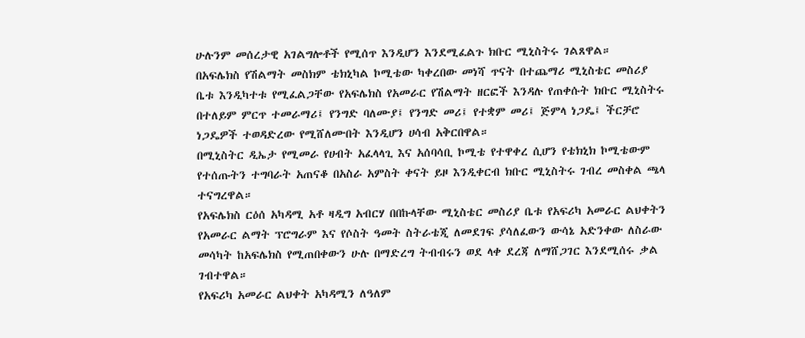ሁሉንም መሰረታዊ አገልግሎቶች የሚሰጥ እንዲሆን እንደሚፈልጉ ክቡር ሚኒስትሩ ገልጸዋል።
በአፍሌክስ የሽልማት መስክም ቴክኒካል ኮሚቴው ካቀረበው መነሻ ጥናት በተጨማሪ ሚኒስቴር መስሪያ ቤቱ እንዲካተቱ የሚፈልጋቸው የአፍሌክስ የአመራር የሽልማት ዘርፎች እንዳሉ የጠቀሱት ክቡር ሚኒስትሩ በተለይም ምርጥ ተመራማሪ፤ የንግድ ባለሙያ፤ የንግድ መሪ፤ የተቋም መሪ፤ ጅምላ ነጋዴ፤ ችርቻሮ ነጋዴዎች ተወዳድረው የሚሸለሙበት እንዲሆን ሀሳብ አቅርበዋል።
በሚኒስትር ዲኤታ የሚመራ የሀብት አፈላላጊ እና አሰባሳቢ ኮሚቴ የተዋቀረ ሲሆን የቴክኒክ ኮሚቴውም የተሰጡትን ተግባራት አጠናቆ በአስራ አምስት ቀናት ይዞ እንዲቀርብ ክቡር ሚኒስትሩ ገብረ መስቀል ጫላ ተናግረዋል።
የአፍሌክስ ርዕሰ አካዳሚ አቶ ዛዲግ አብርሃ በበኩላቸው ሚኒስቴር መስሪያ ቤቱ የአፍሪካ አመራር ልህቀትን የአመራር ልማት ፕሮግራም እና የሶስት ዓመት ስትራቴጂ ለመደገፍ ያሳለፈውን ውሳኔ አድንቀው ለስራው መሳካት ከአፍሌክስ የሚጠበቀውን ሁሉ በማድረግ ትብብሩን ወደ ላቀ ደረጃ ለማሸጋገር እንደሚሰሩ ቃል ገብተዋል።
የአፍሪካ አመራር ልህቀት አካዳሚን ለዓለም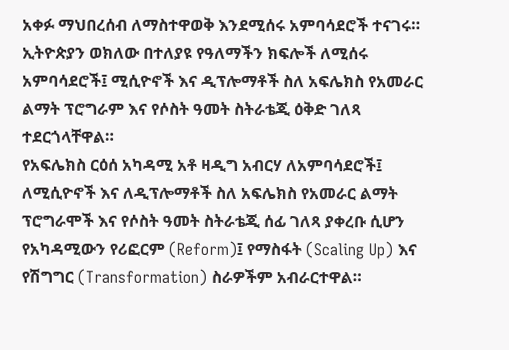አቀፉ ማህበረሰብ ለማስተዋወቅ እንደሚሰሩ አምባሳደሮች ተናገሩ።
ኢትዮጵያን ወክለው በተለያዩ የዓለማችን ክፍሎች ለሚሰሩ አምባሳደሮች፤ ሚሲዮኖች እና ዲፕሎማቶች ስለ አፍሌክስ የአመራር ልማት ፕሮግራም እና የሶስት ዓመት ስትራቴጂ ዕቅድ ገለጻ ተደርጎላቸዋል።
የአፍሌክስ ርዕሰ አካዳሚ አቶ ዛዲግ አብርሃ ለአምባሳደሮች፤ ለሚሲዮኖች እና ለዲፕሎማቶች ስለ አፍሌክስ የአመራር ልማት ፕሮግራሞች እና የሶስት ዓመት ስትራቴጂ ሰፊ ገለጻ ያቀረቡ ሲሆን የአካዳሚውን የሪፎርም (Reform)፤ የማስፋት (Scaling Up) እና የሽግግር (Transformation) ስራዎችም አብራርተዋል።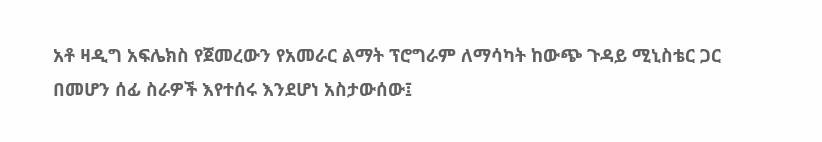አቶ ዛዲግ አፍሌክስ የጀመረውን የአመራር ልማት ፕሮግራም ለማሳካት ከውጭ ጉዳይ ሚኒስቴር ጋር በመሆን ሰፊ ስራዎች እየተሰሩ እንደሆነ አስታውሰው፤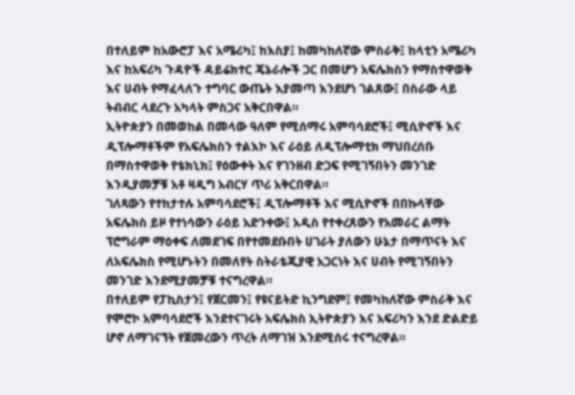በተለይም ከአውሮፓ እና አሜሪካ፤ ከእስያ፤ ከመካከለኛው ምስራቅ፤ ከላቲን አሜሪካ እና ከአፍሪካ ጉዳዮች ዳይሬክተር ጄኔራሎች ጋር በመሆን አፍሌክስን የማስተዋወቅ እና ሀብት የማፈላለጉ ተግባር ውጤት እያመጣ እንደሆነ ገልጸው፤ በስራው ላይ ትብብር ላደረጉ አካላት ምስጋና አቅርበዋል።
ኢትዮጵያን በመወከል በመላው ዓለም የሚሰማሩ አምባሳደሮች፤ ሚሲዮኖች እና ዲፕሎማቶችም የአፍሌክስን ተልእኮ እና ራዕይ ለዲፕሎማቲክ ማህበረሰቡ በማስተዋወቅ የቴክኒክ፤ የዕውቀት እና የገንዘብ ድጋፍ የሚገኝበትን መንገድ እንዲያመቻቹ አቶ ዛዲግ አብርሃ ጥሪ አቅርበዋል።
ገለጻውን የተከታተሉ አምባሳደሮች፤ ዲፕሎማቶች እና ሚሲዮኖች በበኩላቸው አፍሌክስ ይዞ የተነሳውን ራዕይ አድንቀው፤ አዲስ የተቀረጸውን የአመራር ልማት ፕሮግራም ማዕቀፍ ለመደገፍ በየተመደቡበት ሀገራት ያለውን ሁኔታ በማጥናት እና ለአፍሌክስ የሚሆኑትን በመለየት ስትራቴጂያዊ አጋርነት እና ሀብት የሚገኝበትን መንገድ እንደሚያመቻቹ ተናግረዋል።
በተለይም የፓኪስታን፤ የጀርመን፤ የዩናይትድ ኪንግደም፤ የመካከለኛው ምስራቅ እና የሞሮኮ አምባሳደሮች እንደተናገሩት አፍሌክስ ኢትዮጵያን እና አፍሪካን እንደ ድልድይ ሆኖ ለማገናኘት የጀመረውን ጥረት ለማገዝ እንደሚሰሩ ተናግረዋል።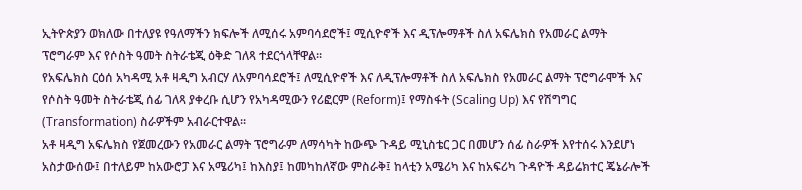ኢትዮጵያን ወክለው በተለያዩ የዓለማችን ክፍሎች ለሚሰሩ አምባሳደሮች፤ ሚሲዮኖች እና ዲፕሎማቶች ስለ አፍሌክስ የአመራር ልማት ፕሮግራም እና የሶስት ዓመት ስትራቴጂ ዕቅድ ገለጻ ተደርጎላቸዋል።
የአፍሌክስ ርዕሰ አካዳሚ አቶ ዛዲግ አብርሃ ለአምባሳደሮች፤ ለሚሲዮኖች እና ለዲፕሎማቶች ስለ አፍሌክስ የአመራር ልማት ፕሮግራሞች እና የሶስት ዓመት ስትራቴጂ ሰፊ ገለጻ ያቀረቡ ሲሆን የአካዳሚውን የሪፎርም (Reform)፤ የማስፋት (Scaling Up) እና የሽግግር (Transformation) ስራዎችም አብራርተዋል።
አቶ ዛዲግ አፍሌክስ የጀመረውን የአመራር ልማት ፕሮግራም ለማሳካት ከውጭ ጉዳይ ሚኒስቴር ጋር በመሆን ሰፊ ስራዎች እየተሰሩ እንደሆነ አስታውሰው፤ በተለይም ከአውሮፓ እና አሜሪካ፤ ከእስያ፤ ከመካከለኛው ምስራቅ፤ ከላቲን አሜሪካ እና ከአፍሪካ ጉዳዮች ዳይሬክተር ጄኔራሎች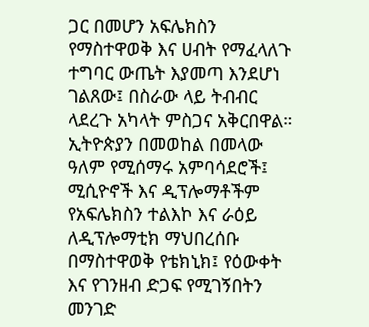ጋር በመሆን አፍሌክስን የማስተዋወቅ እና ሀብት የማፈላለጉ ተግባር ውጤት እያመጣ እንደሆነ ገልጸው፤ በስራው ላይ ትብብር ላደረጉ አካላት ምስጋና አቅርበዋል።
ኢትዮጵያን በመወከል በመላው ዓለም የሚሰማሩ አምባሳደሮች፤ ሚሲዮኖች እና ዲፕሎማቶችም የአፍሌክስን ተልእኮ እና ራዕይ ለዲፕሎማቲክ ማህበረሰቡ በማስተዋወቅ የቴክኒክ፤ የዕውቀት እና የገንዘብ ድጋፍ የሚገኝበትን መንገድ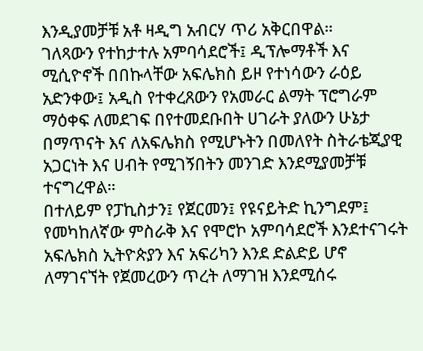እንዲያመቻቹ አቶ ዛዲግ አብርሃ ጥሪ አቅርበዋል።
ገለጻውን የተከታተሉ አምባሳደሮች፤ ዲፕሎማቶች እና ሚሲዮኖች በበኩላቸው አፍሌክስ ይዞ የተነሳውን ራዕይ አድንቀው፤ አዲስ የተቀረጸውን የአመራር ልማት ፕሮግራም ማዕቀፍ ለመደገፍ በየተመደቡበት ሀገራት ያለውን ሁኔታ በማጥናት እና ለአፍሌክስ የሚሆኑትን በመለየት ስትራቴጂያዊ አጋርነት እና ሀብት የሚገኝበትን መንገድ እንደሚያመቻቹ ተናግረዋል።
በተለይም የፓኪስታን፤ የጀርመን፤ የዩናይትድ ኪንግደም፤ የመካከለኛው ምስራቅ እና የሞሮኮ አምባሳደሮች እንደተናገሩት አፍሌክስ ኢትዮጵያን እና አፍሪካን እንደ ድልድይ ሆኖ ለማገናኘት የጀመረውን ጥረት ለማገዝ እንደሚሰሩ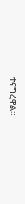ተናግረዋል።